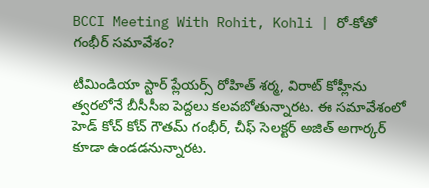BCCI Meeting With Rohit, Kohli | రో-కోతో గంభీర్ సమావేశం?

టీమిండియా స్టార్ ప్లేయర్స్ రోహిత్ శర్మ, విరాట్ కోహ్లీను త్వరలోనే బీసీసీఐ పెద్దలు కలవబోతున్నారట. ఈ సమావేశంలో హెడ్ కోచ్ కోచ్ గౌతమ్ గంభీర్, చీఫ్ సెలక్టర్ అజిత్ అగార్కర్ కూడా ఉండడనున్నారట.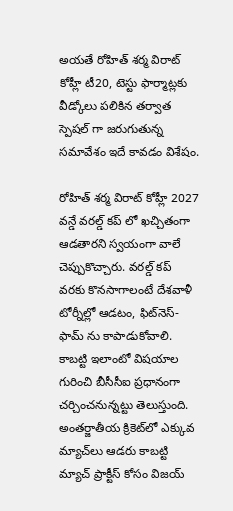అయతే రోహిత్ శర్మ విరాట్ కోహ్లీ టీ20, టెస్టు ఫార్మాట్లకు వీడ్కోలు పలికిన తర్వాత స్పెషల్ గా జరుగుతున్న సమావేశం ఇదే కావడం విశేషం.

రోహిత్ శర్మ విరాట్ కోహ్లీ 2027 వన్డే వరల్డ్ కప్ లో ఖచ్చితంగా ఆడతారని స్వయంగా వాలే చెప్పుకొచ్చారు. వరల్డ్ కప్ వరకు కొనసాగాలంటే దేశవాళీ టోర్నీల్లో ఆడటం, ఫిట్‌నెస్-ఫామ్ ను కాపాడుకోవాలి. కాబట్టి ఇలాంటో విషయాల గురించి బీసీసీఐ ప్రధానంగా చర్చించనున్నట్టు తెలుస్తుంది. అంతర్జాతీయ క్రికెట్‌లో ఎక్కువ మ్యాచ్‌లు ఆడరు కాబట్టి మ్యాచ్ ప్రాక్టీస్ కోసం విజయ్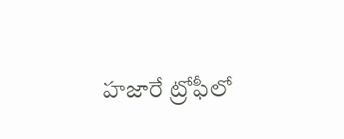హజారే ట్రోఫీలో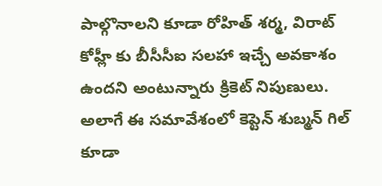పాల్గొనాలని కూడా రోహిత్ శర్మ, విరాట్ కోహ్లీ కు బీసీసీఐ సలహా ఇచ్చే అవకాశం ఉందని అంటున్నారు క్రికెట్ నిపుణులు. అలాగే ఈ సమావేశంలో కెప్టెన్ శుబ్మన్ గిల్ కూడా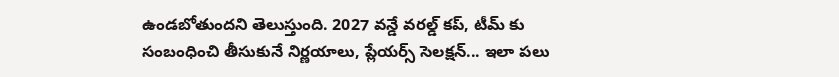ఉండబోతుందని తెలుస్తుంది. 2027 వన్డే వరల్డ్ కప్, టీమ్ కు సంబంధించి తీసుకునే నిర్ణయాలు, ప్లేయర్స్ సెలక్షన్... ఇలా పలు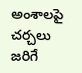అంశాలపై చర్చలు జరిగే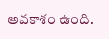అవకాశం ఉంది.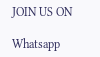JOIN US ON

Whatsapp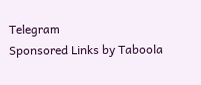Telegram
Sponsored Links by Taboola